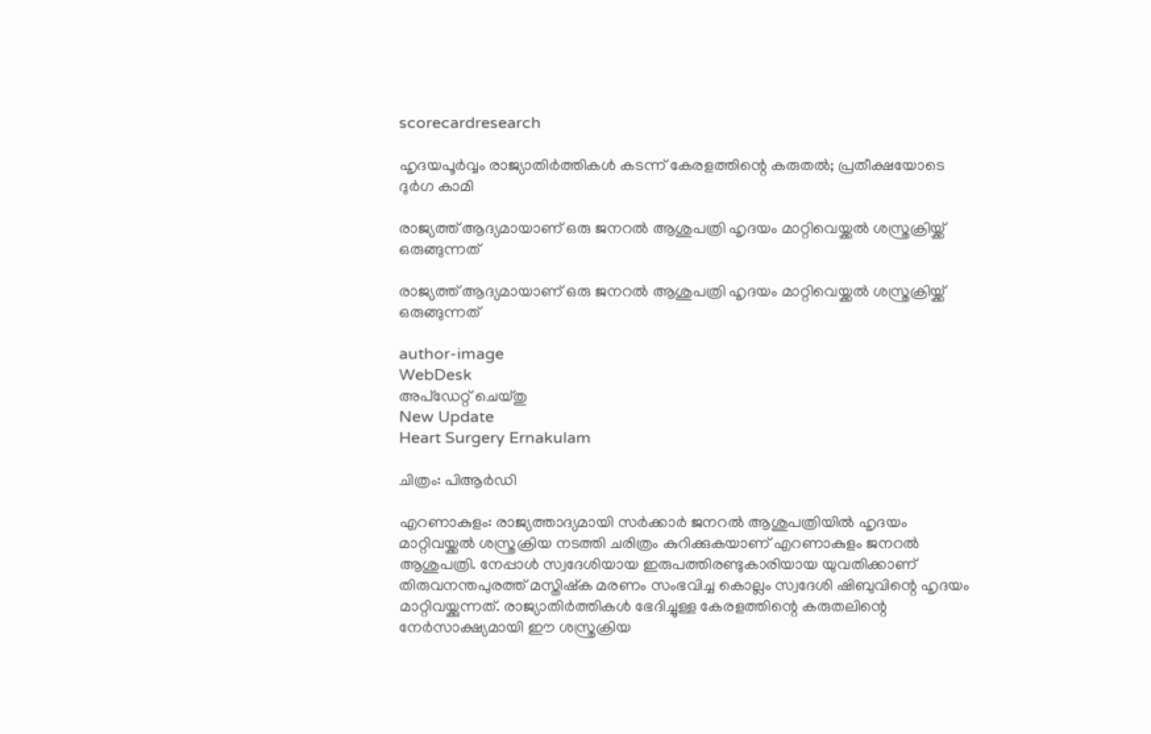scorecardresearch

ഹൃദയപൂർവ്വം രാജ്യാതിർത്തികൾ കടന്ന് കേരളത്തിന്റെ കരുതൽ; പ്രതീക്ഷയോടെ ദുർഗ കാമി

രാജ്യത്ത് ആദ്യമായാണ് ഒരു ജനറൽ ആശുപത്രി ഹൃദയം മാറ്റിവെയ്ക്കൽ ശസ്ത്രക്രിയ്ക്ക് ഒരുങ്ങുന്നത്

രാജ്യത്ത് ആദ്യമായാണ് ഒരു ജനറൽ ആശുപത്രി ഹൃദയം മാറ്റിവെയ്ക്കൽ ശസ്ത്രക്രിയ്ക്ക് ഒരുങ്ങുന്നത്

author-image
WebDesk
അപ്‌ഡേറ്റ് ചെയ്‌തു
New Update
Heart Surgery Ernakulam

ചിത്രം: പിആർഡി

എറണാകുളം: രാജ്യത്താദ്യമായി സർക്കാർ ജനറൽ ആശുപത്രിയിൽ ഹൃദയം മാറ്റിവയ്ക്കൽ ശസ്ത്രക്രിയ നടത്തി ചരിത്രം കുറിക്കുകയാണ് എറണാകുളം ജനറൽ ആശുപത്രി. നേപ്പാൾ സ്വദേശിയായ ഇരുപത്തിരണ്ടുകാരിയായ യുവതിക്കാണ് തിരുവനന്തപുരത്ത് മസ്തിഷ്‌ക മരണം സംഭവിച്ച കൊല്ലം സ്വദേശി ഷിബുവിന്റെ ഹൃദയം മാറ്റിവയ്ക്കുന്നത്. രാജ്യാതിർത്തികൾ ഭേദിച്ചുള്ള കേരളത്തിന്റെ കരുതലിന്റെ നേർസാക്ഷ്യമായി ഈ ശസ്ത്രക്രിയ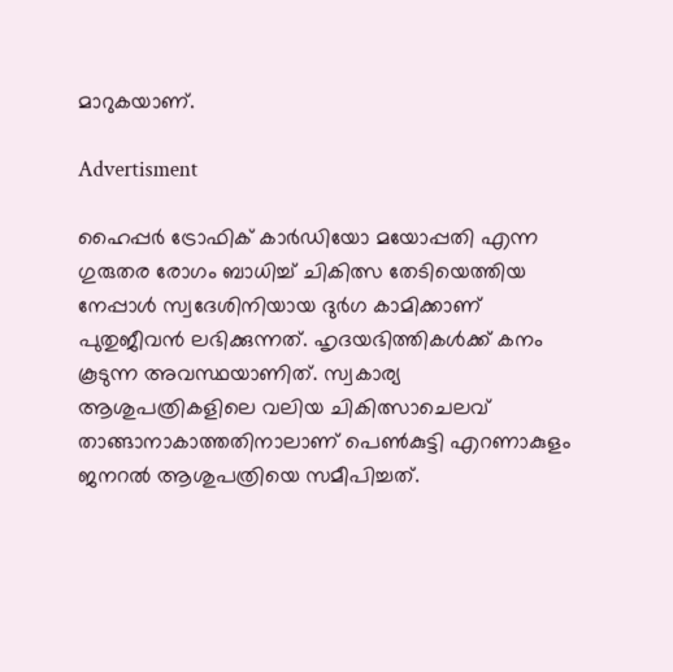മാറുകയാണ്.

Advertisment

ഹൈപ്പർ ട്രോഫിക് കാർഡിയോ മയോപ്പതി എന്ന ഗുരുതര രോഗം ബാധിച്ച് ചികിത്സ തേടിയെത്തിയ നേപ്പാൾ സ്വദേശിനിയായ ദുർഗ കാമിക്കാണ് പുതുജീവൻ ലഭിക്കുന്നത്. ഹൃദയഭിത്തികൾക്ക് കനം കൂടുന്ന അവസ്ഥയാണിത്. സ്വകാര്യ ആശുപത്രികളിലെ വലിയ ചികിത്സാചെലവ് താങ്ങാനാകാത്തതിനാലാണ് പെൺകുട്ടി എറണാകുളം ജനറൽ ആശുപത്രിയെ സമീപിച്ചത്.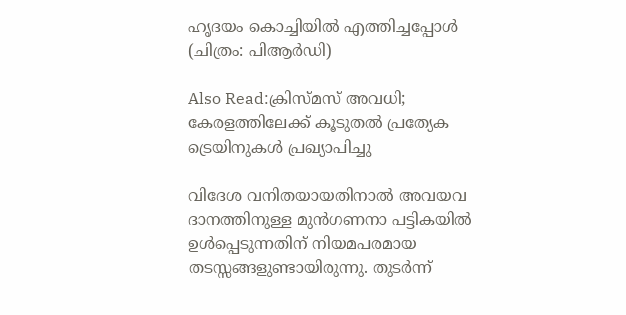ഹൃദയം കൊച്ചിയിൽ എത്തിച്ചപ്പോൾ (ചിത്രം: പിആർഡി)

Also Read:ക്രിസ്മസ് അവധി; കേരളത്തിലേക്ക് കൂടുതൽ പ്രത്യേക ട്രെയിനുകൾ പ്രഖ്യാപിച്ചു

വിദേശ വനിതയായതിനാൽ അവയവ ദാനത്തിനുള്ള മുൻഗണനാ പട്ടികയിൽ ഉൾപ്പെടുന്നതിന് നിയമപരമായ തടസ്സങ്ങളുണ്ടായിരുന്നു. തുടർന്ന്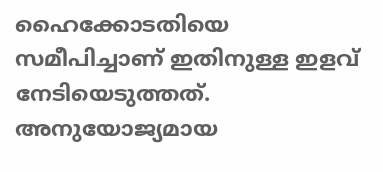ഹൈക്കോടതിയെ സമീപിച്ചാണ് ഇതിനുള്ള ഇളവ് നേടിയെടുത്തത്. അനുയോജ്യമായ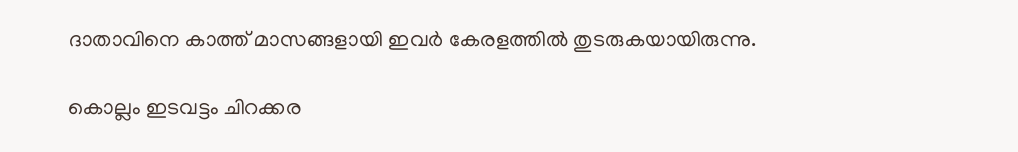ദാതാവിനെ കാത്ത് മാസങ്ങളായി ഇവർ കേരളത്തിൽ തുടരുകയായിരുന്നു.

കൊല്ലം ഇടവട്ടം ചിറക്കര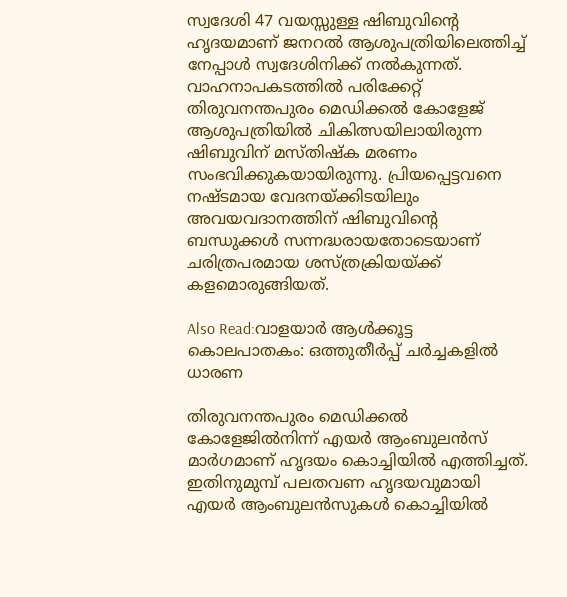സ്വദേശി 47 വയസ്സുള്ള ഷിബുവിന്റെ ഹൃദയമാണ് ജനറൽ ആശുപത്രിയിലെത്തിച്ച് നേപ്പാൾ സ്വദേശിനിക്ക് നൽകുന്നത്. വാഹനാപകടത്തിൽ പരിക്കേറ്റ് തിരുവനന്തപുരം മെഡിക്കൽ കോളേജ് ആശുപത്രിയിൽ ചികിത്സയിലായിരുന്ന ഷിബുവിന് മസ്തിഷ്‌ക മരണം സംഭവിക്കുകയായിരുന്നു. പ്രിയപ്പെട്ടവനെ നഷ്ടമായ വേദനയ്ക്കിടയിലും അവയവദാനത്തിന് ഷിബുവിന്റെ ബന്ധുക്കൾ സന്നദ്ധരായതോടെയാണ് ചരിത്രപരമായ ശസ്ത്രക്രിയയ്ക്ക് കളമൊരുങ്ങിയത്.

Also Read:വാളയാർ ആൾക്കൂട്ട കൊലപാതകം: ഒത്തുതീർപ്പ് ചർച്ചകളിൽ ധാരണ

തിരുവനന്തപുരം മെഡിക്കൽ കോളേജിൽനിന്ന് എയർ ആംബുലൻസ് മാർഗമാണ് ഹൃദയം കൊച്ചിയിൽ എത്തിച്ചത്. ഇതിനുമുമ്പ് പലതവണ ഹൃദയവുമായി എയർ ആംബുലൻസുകൾ കൊച്ചിയിൽ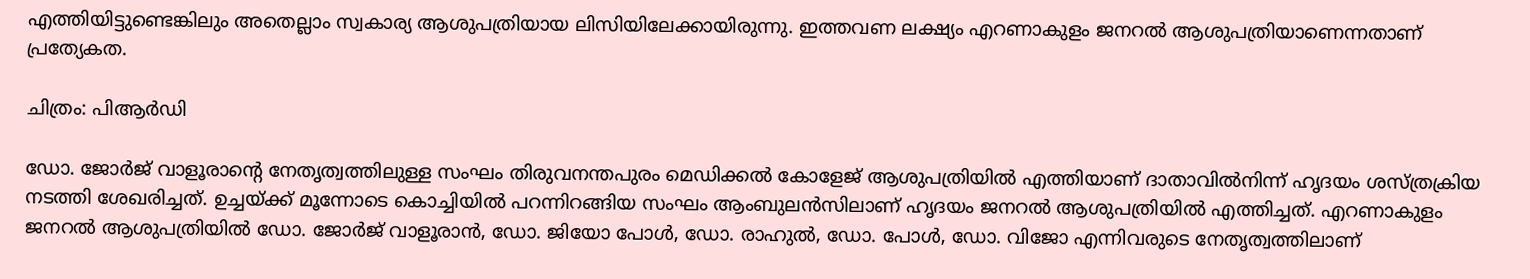എത്തിയിട്ടുണ്ടെങ്കിലും അതെല്ലാം സ്വകാര്യ ആശുപത്രിയായ ലിസിയിലേക്കായിരുന്നു. ഇത്തവണ ലക്ഷ്യം എറണാകുളം ജനറൽ ആശുപത്രിയാണെന്നതാണ് പ്രത്യേകത.

ചിത്രം: പിആർഡി

ഡോ. ജോർജ് വാളൂരാന്റെ നേതൃത്വത്തിലുള്ള സംഘം തിരുവനന്തപുരം മെഡിക്കൽ കോളേജ് ആശുപത്രിയിൽ എത്തിയാണ് ദാതാവിൽനിന്ന് ഹൃദയം ശസ്ത്രക്രിയ നടത്തി ശേഖരിച്ചത്. ഉച്ചയ്ക്ക് മൂന്നോടെ കൊച്ചിയിൽ പറന്നിറങ്ങിയ സംഘം ആംബുലൻസിലാണ് ഹൃദയം ജനറൽ ആശുപത്രിയിൽ എത്തിച്ചത്. എറണാകുളം ജനറൽ ആശുപത്രിയിൽ ഡോ. ജോർജ് വാളൂരാൻ, ഡോ. ജിയോ പോൾ, ഡോ. രാഹുൽ, ഡോ. പോൾ, ഡോ. വിജോ എന്നിവരുടെ നേതൃത്വത്തിലാണ്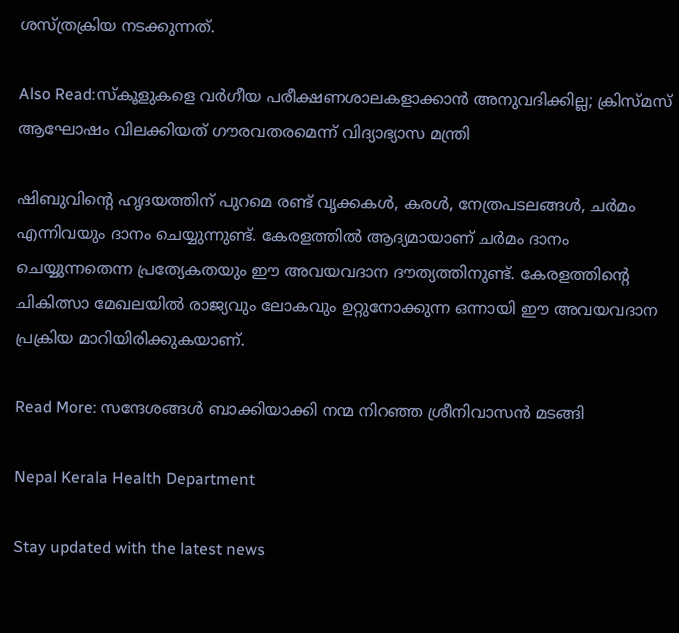ശസ്ത്രക്രിയ നടക്കുന്നത്.

Also Read:സ്‌കൂളുകളെ വർഗീയ പരീക്ഷണശാലകളാക്കാൻ അനുവദിക്കില്ല; ക്രിസ്മസ് ആഘോഷം വിലക്കിയത് ഗൗരവതരമെന്ന് വിദ്യാഭ്യാസ മന്ത്രി

ഷിബുവിന്റെ ഹൃദയത്തിന് പുറമെ രണ്ട് വൃക്കകൾ, കരൾ, നേത്രപടലങ്ങൾ, ചർമം എന്നിവയും ദാനം ചെയ്യുന്നുണ്ട്. കേരളത്തിൽ ആദ്യമായാണ് ചർമം ദാനം ചെയ്യുന്നതെന്ന പ്രത്യേകതയും ഈ അവയവദാന ദൗത്യത്തിനുണ്ട്. കേരളത്തിന്റെ ചികിത്സാ മേഖലയിൽ രാജ്യവും ലോകവും ഉറ്റുനോക്കുന്ന ഒന്നായി ഈ അവയവദാന പ്രക്രിയ മാറിയിരിക്കുകയാണ്.

Read More: സന്ദേശങ്ങൾ ബാക്കിയാക്കി നന്മ നിറഞ്ഞ ശ്രീനിവാസൻ മടങ്ങി

Nepal Kerala Health Department

Stay updated with the latest news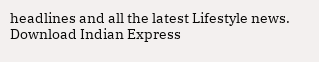headlines and all the latest Lifestyle news. Download Indian Express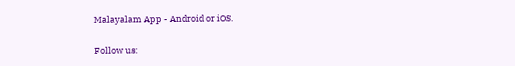Malayalam App - Android or iOS.

Follow us: